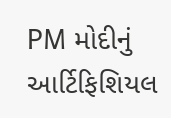PM મોદીનું આર્ટિફિશિયલ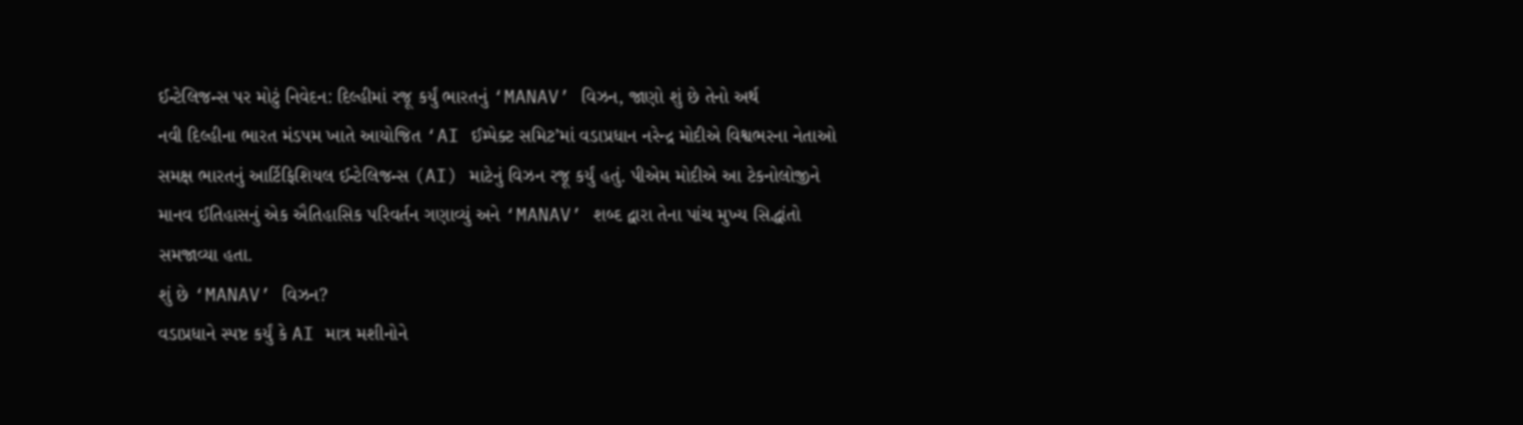ઈન્ટેલિજન્સ પર મોટું નિવેદન: દિલ્હીમાં રજૂ કર્યું ભારતનું ‘MANAV’ વિઝન, જાણો શું છે તેનો અર્થ
નવી દિલ્હીના ભારત મંડપમ ખાતે આયોજિત ‘AI ઈમ્પેક્ટ સમિટ’માં વડાપ્રધાન નરેન્દ્ર મોદીએ વિશ્વભરના નેતાઓ સમક્ષ ભારતનું આર્ટિફિશિયલ ઈન્ટેલિજન્સ (AI) માટેનું વિઝન રજૂ કર્યું હતું. પીએમ મોદીએ આ ટેકનોલોજીને માનવ ઈતિહાસનું એક ઐતિહાસિક પરિવર્તન ગણાવ્યું અને ‘MANAV’ શબ્દ દ્વારા તેના પાંચ મુખ્ય સિદ્ધાંતો સમજાવ્યા હતા.
શું છે ‘MANAV’ વિઝન?
વડાપ્રધાને સ્પષ્ટ કર્યું કે AI માત્ર મશીનોને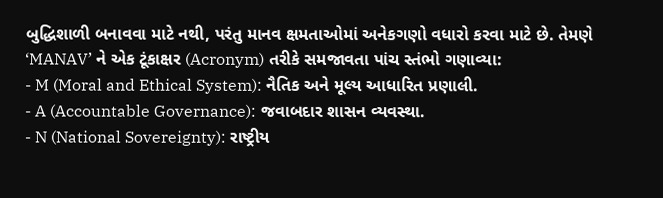બુદ્ધિશાળી બનાવવા માટે નથી, પરંતુ માનવ ક્ષમતાઓમાં અનેકગણો વધારો કરવા માટે છે. તેમણે ‘MANAV’ ને એક ટૂંકાક્ષર (Acronym) તરીકે સમજાવતા પાંચ સ્તંભો ગણાવ્યા:
- M (Moral and Ethical System): નૈતિક અને મૂલ્ય આધારિત પ્રણાલી.
- A (Accountable Governance): જવાબદાર શાસન વ્યવસ્થા.
- N (National Sovereignty): રાષ્ટ્રીય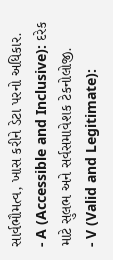સાર્વભૌમત્વ, ખાસ કરીને ડેટા પરનો અધિકાર.
- A (Accessible and Inclusive): દરેક માટે સુલભ અને સર્વસમાવેશક ટેકનોલોજી.
- V (Valid and Legitimate):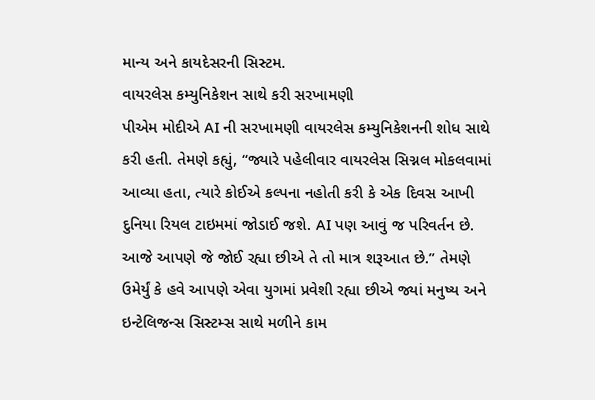માન્ય અને કાયદેસરની સિસ્ટમ.
વાયરલેસ કમ્યુનિકેશન સાથે કરી સરખામણી
પીએમ મોદીએ AI ની સરખામણી વાયરલેસ કમ્યુનિકેશનની શોધ સાથે કરી હતી. તેમણે કહ્યું, “જ્યારે પહેલીવાર વાયરલેસ સિગ્નલ મોકલવામાં આવ્યા હતા, ત્યારે કોઈએ કલ્પના નહોતી કરી કે એક દિવસ આખી દુનિયા રિયલ ટાઇમમાં જોડાઈ જશે. AI પણ આવું જ પરિવર્તન છે. આજે આપણે જે જોઈ રહ્યા છીએ તે તો માત્ર શરૂઆત છે.” તેમણે ઉમેર્યું કે હવે આપણે એવા યુગમાં પ્રવેશી રહ્યા છીએ જ્યાં મનુષ્ય અને ઇન્ટેલિજન્સ સિસ્ટમ્સ સાથે મળીને કામ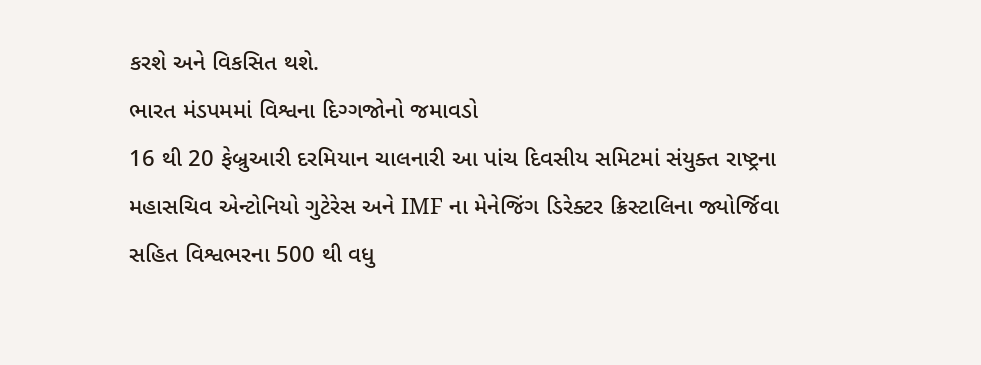કરશે અને વિકસિત થશે.
ભારત મંડપમમાં વિશ્વના દિગ્ગજોનો જમાવડો
16 થી 20 ફેબ્રુઆરી દરમિયાન ચાલનારી આ પાંચ દિવસીય સમિટમાં સંયુક્ત રાષ્ટ્રના મહાસચિવ એન્ટોનિયો ગુટેરેસ અને IMF ના મેનેજિંગ ડિરેક્ટર ક્રિસ્ટાલિના જ્યોર્જિવા સહિત વિશ્વભરના 500 થી વધુ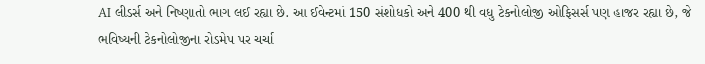AI લીડર્સ અને નિષ્ણાતો ભાગ લઈ રહ્યા છે. આ ઈવેન્ટમાં 150 સંશોધકો અને 400 થી વધુ ટેકનોલોજી ઓફિસર્સ પણ હાજર રહ્યા છે, જે ભવિષ્યની ટેકનોલોજીના રોડમેપ પર ચર્ચા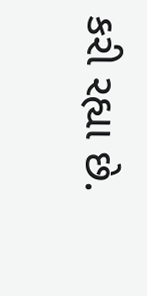કરી રહ્યા છે.